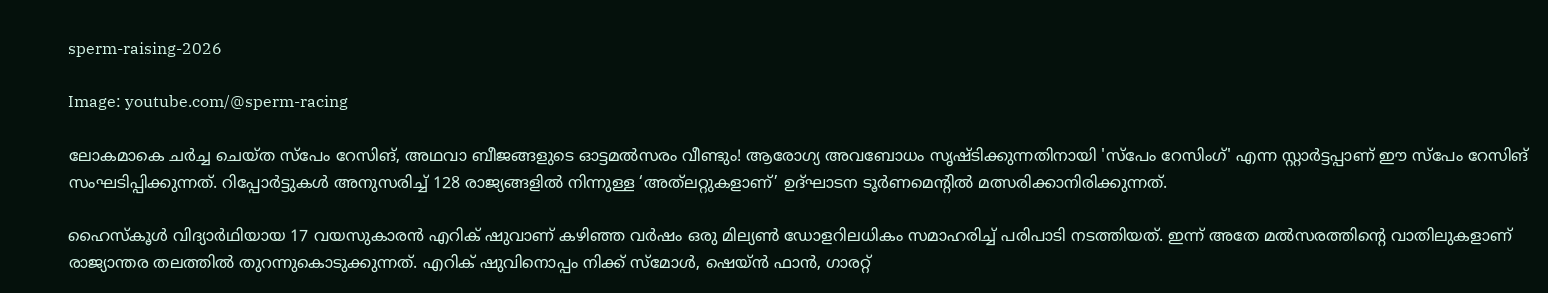sperm-raising-2026

Image: youtube.com/@sperm-racing

ലോകമാകെ ചര്‍ച്ച ചെയ്ത സ്പേം റേസിങ്, അഥവാ ബീജങ്ങളുടെ ഓട്ടമല്‍സരം വീണ്ടും! ആരോഗ്യ അവബോധം സൃഷ്ടിക്കുന്നതിനായി 'സ്പേം റേസിംഗ്' എന്ന സ്റ്റാർട്ടപ്പാണ് ഈ സ്പേം റേസിങ് സംഘടിപ്പിക്കുന്നത്. റിപ്പോര്‍ട്ടുകള്‍ അനുസരിച്ച് 128 രാജ്യങ്ങളിൽ നിന്നുള്ള ‘അത്‌ലറ്റുകളാണ്’ ഉദ്ഘാടന ടൂർണമെന്റിൽ മത്സരിക്കാനിരിക്കുന്നത്.

ഹൈസ്കൂള്‍ വിദ്യാര്‍ഥിയായ 17 വയസുകാരന്‍ എറിക് ഷുവാണ് കഴിഞ്ഞ വര്‍ഷം ഒരു മില്യൺ ഡോളറിലധികം സമാഹരിച്ച് പരിപാടി നടത്തിയത്. ഇന്ന് അതേ മല്‍സരത്തിന്‍റെ വാതിലുകളാണ് രാജ്യാന്തര തലത്തില്‍ തുറന്നുകൊടുക്കുന്നത്. എറിക് ഷുവിനൊപ്പം നിക്ക് സ്മോൾ, ഷെയ്ൻ ഫാൻ, ഗാരറ്റ്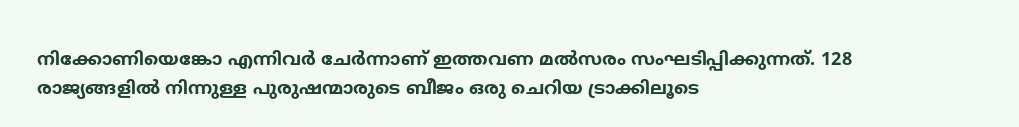നിക്കോണിയെങ്കോ എന്നിവർ ചേര്‍ന്നാണ് ഇത്തവണ മല്‍സരം സംഘടിപ്പിക്കുന്നത്. 128 രാജ്യങ്ങളിൽ നിന്നുള്ള പുരുഷന്മാരുടെ ബീജം ഒരു ചെറിയ ട്രാക്കിലൂടെ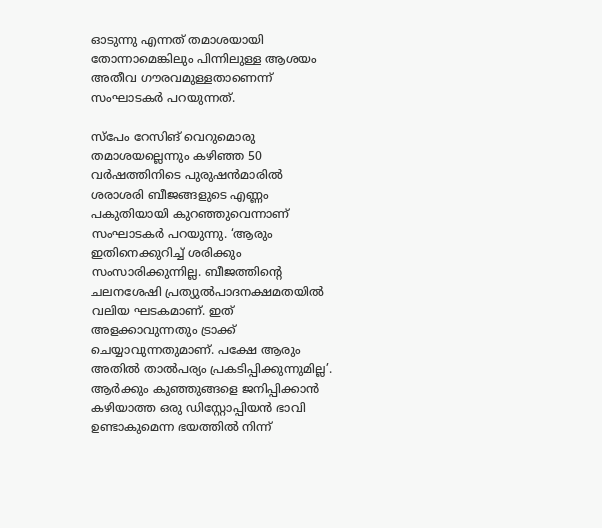ഓടുന്നു എന്നത് തമാശയായി തോന്നാമെങ്കിലും പിന്നിലുള്ള ആശയം അതീവ ഗൗരവമുള്ളതാണെന്ന് സംഘാടകര്‍ പറയുന്നത്.

സ്പേം റേസിങ് വെറുമൊരു തമാശയല്ലെന്നും കഴിഞ്ഞ 50 വർഷത്തിനിടെ പുരുഷന്‍മാരില്‍ ശരാശരി ബീജങ്ങളുടെ എണ്ണം പകുതിയായി കുറഞ്ഞുവെന്നാണ് സംഘാടകര്‍ പറയുന്നു. ‘ആരും ഇതിനെക്കുറിച്ച് ശരിക്കും സംസാരിക്കുന്നില്ല. ബീജത്തിന്‍റെ ചലനശേഷി പ്രത്യുൽപാദനക്ഷമതയിൽ വലിയ ഘടകമാണ്. ഇത് അളക്കാവുന്നതും ട്രാക്ക് ചെയ്യാവുന്നതുമാണ്. പക്ഷേ ആരും അതില്‍ താല്‍പര്യം പ്രകടിപ്പിക്കുന്നുമില്ല’. ആർക്കും കുഞ്ഞുങ്ങളെ ജനിപ്പിക്കാൻ കഴിയാത്ത ഒരു ഡിസ്റ്റോപ്പിയൻ ഭാവി ഉണ്ടാകുമെന്ന ഭയത്തില്‍ നിന്ന്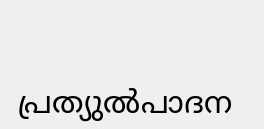പ്രത്യുൽപാദന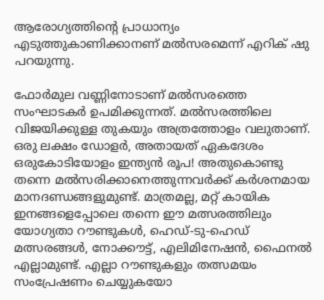ആരോഗ്യത്തിന്റെ പ്രാധാന്യം എടുത്തുകാണിക്കാനണ് മല്‍സരമെന്ന് എറിക് ഷു പറയുന്നു.

ഫോര്‍മുല വണ്ണിനോടാണ് മല്‍സരത്തെ സംഘാടകര്‍ ഉപമിക്കുന്നത്. മല്‍സരത്തിലെ വിജയിക്കുള്ള തുകയും അത്രത്തോളം വലുതാണ്. ഒരു ലക്ഷം ഡോളര്‍, അതായത് ഏകദേശം ഒരുകോടിയോളം ഇന്ത്യന്‍ രൂപ! അതുകൊണ്ടു തന്നെ മല്‍സരിക്കാനെത്തുന്നവര്‍ക്ക് കര്‍ശനമായ മാനദണ്ഡങ്ങളുമുണ്ട്. മാത്രമല്ല, മറ്റ് കായിക ഇനങ്ങളെപ്പോലെ തന്നെ ഈ മത്സരത്തിലും യോഗ്യതാ റൗണ്ടുകൾ, ഹെഡ്-ടു-ഹെഡ് മത്സരങ്ങൾ, നോക്കൗട്ട്, എലിമിനേഷന്‍, ഫൈനല്‍ എല്ലാമുണ്ട്. എല്ലാ റൗണ്ടുകളും തത്സമയം സംപ്രേഷണം ചെയ്യുകയോ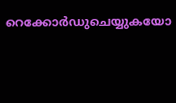റെക്കോർഡുചെയ്യുകയോ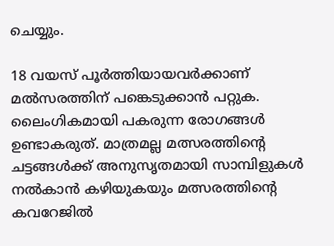ചെയ്യും.

18 വയസ് പൂര്‍ത്തിയായവര്‍ക്കാണ് മല്‍സരത്തിന് പങ്കെടുക്കാന്‍ പറ്റുക. ലൈംഗികമായി പകരുന്ന രോഗങ്ങള്‍ ഉണ്ടാകരുത്. മാത്രമല്ല മത്സരത്തിന്‍റെ ചട്ടങ്ങൾക്ക് അനുസൃതമായി സാമ്പിളുകൾ നൽകാൻ കഴിയുകയും മത്സരത്തിന്‍റെ കവറേജില്‍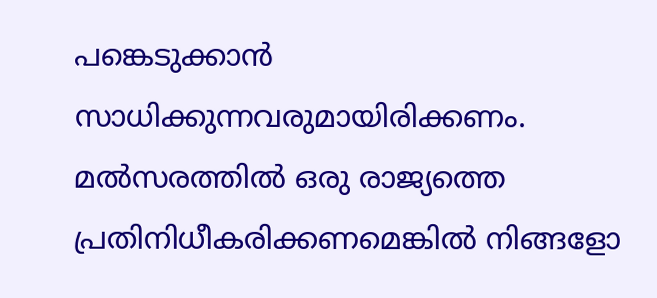പങ്കെടുക്കാന്‍ സാധിക്കുന്നവരുമായിരിക്കണം. മല്‍സരത്തില്‍ ഒരു രാജ്യത്തെ പ്രതിനിധീകരിക്കണമെങ്കിൽ നിങ്ങളോ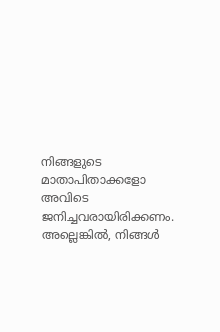നിങ്ങളുടെ മാതാപിതാക്കളോ അവിടെ ജനിച്ചവരായിരിക്കണം. അല്ലെങ്കിൽ, നിങ്ങൾ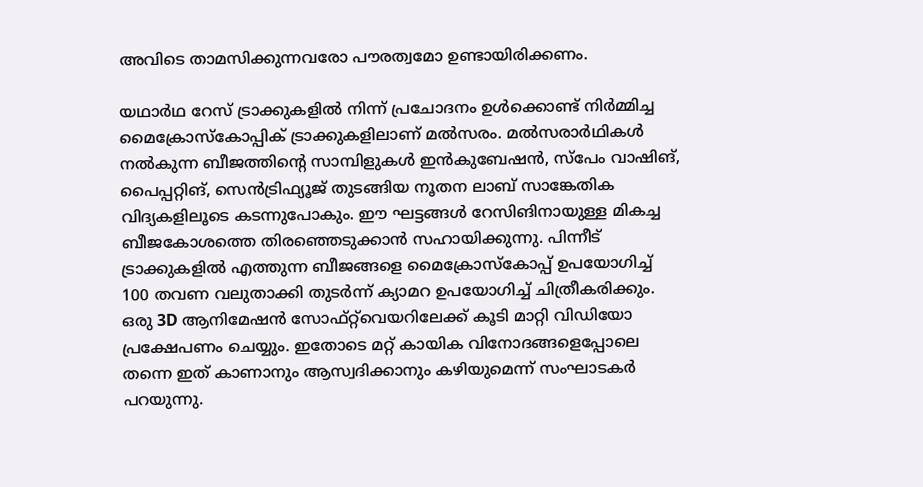അവിടെ താമസിക്കുന്നവരോ പൗരത്വമോ ഉണ്ടായിരിക്കണം.

യഥാർഥ റേസ് ട്രാക്കുകളിൽ നിന്ന് പ്രചോദനം ഉൾക്കൊണ്ട് നിര്‍മ്മിച്ച മൈക്രോസ്കോപ്പിക് ട്രാക്കുകളിലാണ് മല്‍സരം. മല്‍സരാര്‍ഥികള്‍ നല്‍കുന്ന ബീജത്തിന്‍റെ സാമ്പിളുകള്‍ ഇൻകുബേഷൻ, സ്പേം വാഷിങ്, പൈപ്പറ്റിങ്, സെൻട്രിഫ്യൂജ് തുടങ്ങിയ നൂതന ലാബ് സാങ്കേതിക വിദ്യകളിലൂടെ കടന്നുപോകും. ഈ ഘട്ടങ്ങള്‍ റേസിങിനായുള്ള മികച്ച ബീജകോശത്തെ തിരഞ്ഞെടുക്കാന്‍ സഹായിക്കുന്നു. പിന്നീട് ട്രാക്കുകളില്‍ എത്തുന്ന ബീജങ്ങളെ മൈക്രോസ്കോപ്പ് ഉപയോഗിച്ച് 100 തവണ വലുതാക്കി തുടര്‍ന്ന് ക്യാമറ ഉപയോഗിച്ച് ചിത്രീകരിക്കും. ഒരു 3D ആനിമേഷൻ സോഫ്റ്റ്‌വെയറിലേക്ക് കൂടി മാറ്റി വിഡിയോ പ്രക്ഷേപണം ചെയ്യും. ഇതോടെ മറ്റ് കായിക വിനോദങ്ങളെപ്പോലെ തന്നെ ഇത് കാണാനും ആസ്വദിക്കാനും കഴിയുമെന്ന് സംഘാടകര്‍ പറയുന്നു.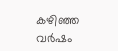കഴിഞ്ഞ വര്‍ഷം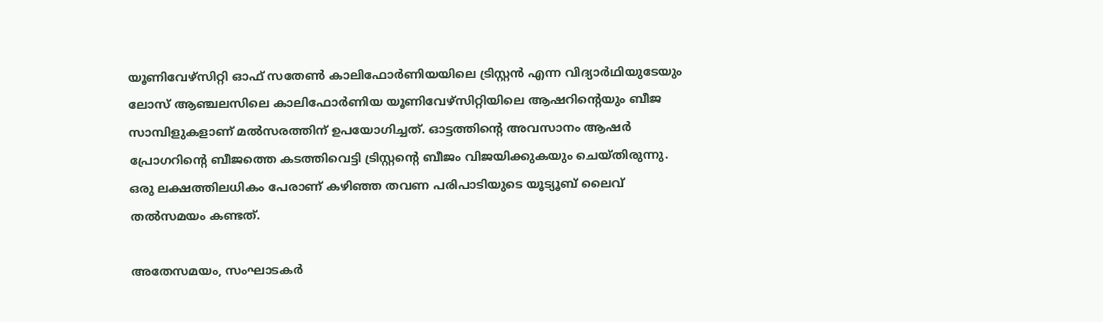യൂണിവേഴ്സിറ്റി ഓഫ് സതേണ്‍ കാലിഫോര്‍ണിയയിലെ ട്രിസ്റ്റൻ എന്ന വിദ്യാര്‍ഥിയുടേയും ലോസ് ആഞ്ചലസിലെ കാലിഫോര്‍ണിയ യൂണിവേഴ്സിറ്റിയിലെ ആഷറിന്‍റെയും ബീജ സാമ്പിളുകളാണ് മല്‍സരത്തിന് ഉപയോഗിച്ചത്. ഓട്ടത്തിന്റെ അവസാനം ആഷർ പ്രോഗറിന്‍റെ ബീജത്തെ കടത്തിവെട്ടി ട്രിസ്റ്റന്‍റെ ബീജം വിജയിക്കുകയും ചെയ്തിരുന്നു. ഒരു ലക്ഷത്തിലധികം പേരാണ് കഴിഞ്ഞ തവണ പരിപാടിയുടെ യൂട്യൂബ് ലൈവ് തല്‍സമയം കണ്ടത്.

അതേസമയം, സംഘാടകര്‍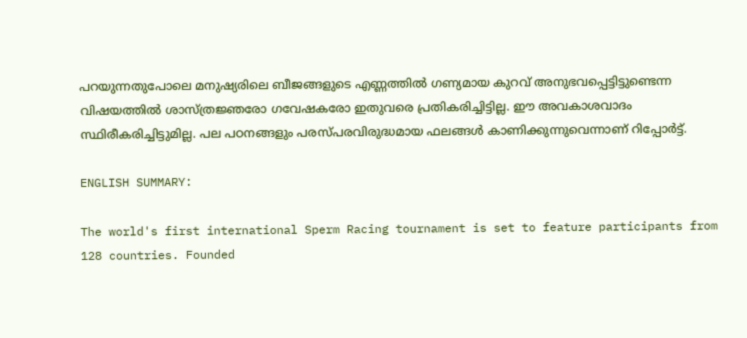പറയുന്നതുപോലെ മനുഷ്യരിലെ ബീജങ്ങളുടെ എണ്ണത്തിൽ ഗണ്യമായ കുറവ് അനുഭവപ്പെട്ടിട്ടുണ്ടെന്ന വിഷയത്തില്‍ ശാസ്ത്രജ്ഞരോ ഗവേഷകരോ ഇതുവരെ പ്രതികരിച്ചിട്ടില്ല. ഈ അവകാശവാദം സ്ഥിരീകരിച്ചിട്ടുമില്ല. പല പഠനങ്ങളും പരസ്പരവിരുദ്ധമായ ഫലങ്ങൾ കാണിക്കുന്നുവെന്നാണ് റിപ്പോര്‍ട്ട്.

ENGLISH SUMMARY:

The world's first international Sperm Racing tournament is set to feature participants from 128 countries. Founded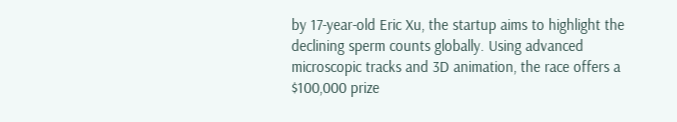by 17-year-old Eric Xu, the startup aims to highlight the declining sperm counts globally. Using advanced microscopic tracks and 3D animation, the race offers a $100,000 prize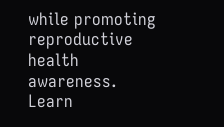while promoting reproductive health awareness. Learn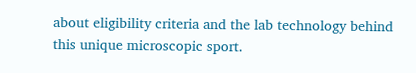about eligibility criteria and the lab technology behind this unique microscopic sport.